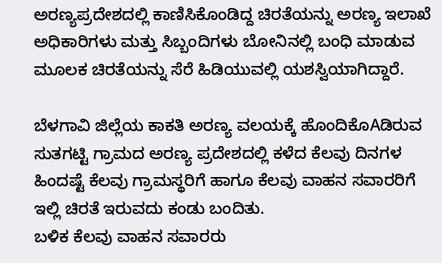ಅರಣ್ಯಪ್ರದೇಶದಲ್ಲಿ ಕಾಣಿಸಿಕೊಂಡಿದ್ದ ಚಿರತೆಯನ್ನು ಅರಣ್ಯ ಇಲಾಖೆ ಅಧಿಕಾರಿಗಳು ಮತ್ತು ಸಿಬ್ಬಂದಿಗಳು ಬೋನಿನಲ್ಲಿ ಬಂಧಿ ಮಾಡುವ ಮೂಲಕ ಚಿರತೆಯನ್ನು ಸೆರೆ ಹಿಡಿಯುವಲ್ಲಿ ಯಶಸ್ವಿಯಾಗಿದ್ದಾರೆ.

ಬೆಳಗಾವಿ ಜಿಲ್ಲೆಯ ಕಾಕತಿ ಅರಣ್ಯ ವಲಯಕ್ಕೆ ಹೊಂದಿಕೊAಡಿರುವ ಸುತಗಟ್ಟಿ ಗ್ರಾಮದ ಅರಣ್ಯ ಪ್ರದೇಶದಲ್ಲಿ ಕಳೆದ ಕೆಲವು ದಿನಗಳ ಹಿಂದಷ್ಟೆ ಕೆಲವು ಗ್ರಾಮಸ್ಥರಿಗೆ ಹಾಗೂ ಕೆಲವು ವಾಹನ ಸವಾರರಿಗೆ ಇಲ್ಲಿ ಚಿರತೆ ಇರುವದು ಕಂಡು ಬಂದಿತು.
ಬಳಿಕ ಕೆಲವು ವಾಹನ ಸವಾರರು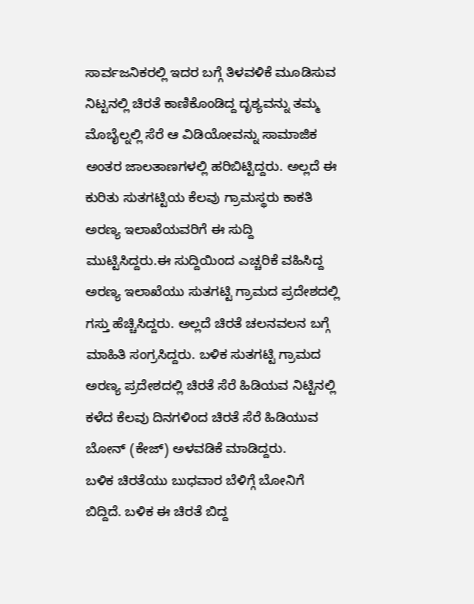ಸಾರ್ವಜನಿಕರಲ್ಲಿ ಇದರ ಬಗ್ಗೆ ತಿಳವಳಿಕೆ ಮೂಡಿಸುವ ನಿಟ್ಟನಲ್ಲಿ ಚಿರತೆ ಕಾಣಿಕೊಂಡಿದ್ದ ದೃಶ್ಯವನ್ನು ತಮ್ಮ ಮೊಬೈಲ್ನಲ್ಲಿ ಸೆರೆ ಆ ವಿಡಿಯೋವನ್ನು ಸಾಮಾಜಿಕ ಅಂತರ ಜಾಲತಾಣಗಳಲ್ಲಿ ಹರಿಬಿಟ್ಟಿದ್ದರು. ಅಲ್ಲದೆ ಈ ಕುರಿತು ಸುತಗಟ್ಟಿಯ ಕೆಲವು ಗ್ರಾಮಸ್ಥರು ಕಾಕತಿ ಅರಣ್ಯ ಇಲಾಖೆಯವರಿಗೆ ಈ ಸುದ್ದಿ ಮುಟ್ಟಿಸಿದ್ದರು.ಈ ಸುದ್ದಿಯಿಂದ ಎಚ್ಚರಿಕೆ ವಹಿಸಿದ್ದ ಅರಣ್ಯ ಇಲಾಖೆಯು ಸುತಗಟ್ಟಿ ಗ್ರಾಮದ ಪ್ರದೇಶದಲ್ಲಿ ಗಸ್ತು ಹೆಚ್ಚಿಸಿದ್ದರು. ಅಲ್ಲದೆ ಚಿರತೆ ಚಲನವಲನ ಬಗ್ಗೆ ಮಾಹಿತಿ ಸಂಗ್ರಸಿದ್ದರು. ಬಳಿಕ ಸುತಗಟ್ಟಿ ಗ್ರಾಮದ ಅರಣ್ಯ ಪ್ರದೇಶದಲ್ಲಿ ಚಿರತೆ ಸೆರೆ ಹಿಡಿಯವ ನಿಟ್ಟಿನಲ್ಲಿ ಕಳೆದ ಕೆಲವು ದಿನಗಳಿಂದ ಚಿರತೆ ಸೆರೆ ಹಿಡಿಯುವ ಬೋನ್ (ಕೇಜ್) ಅಳವಡಿಕೆ ಮಾಡಿದ್ದರು.
ಬಳಿಕ ಚಿರತೆಯು ಬುಧವಾರ ಬೆಳಿಗ್ಗೆ ಬೋನಿಗೆ ಬಿದ್ದಿದೆ. ಬಳಿಕ ಈ ಚಿರತೆ ಬಿದ್ದ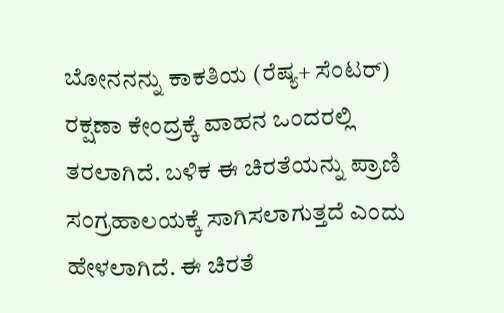ಬೋನನನ್ನು ಕಾಕತಿಯ (ರೆಷ್ಯ+ ಸೆಂಟರ್) ರಕ್ಷಣಾ ಕೇಂದ್ರಕ್ಕೆ ವಾಹನ ಒಂದರಲ್ಲಿ ತರಲಾಗಿದೆ. ಬಳಿಕ ಈ ಚಿರತೆಯನ್ನು ಪ್ರಾಣಿ ಸಂಗ್ರಹಾಲಯಕ್ಕೆ ಸಾಗಿಸಲಾಗುತ್ತದೆ ಎಂದು ಹೇಳಲಾಗಿದೆ. ಈ ಚಿರತೆ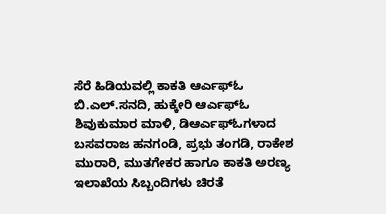ಸೆರೆ ಹಿಡಿಯವಲ್ಲಿ ಕಾಕತಿ ಆರ್ಎಫ್ಓ ಬಿ.ಎಲ್.ಸನದಿ, ಹುಕ್ಕೇರಿ ಆರ್ಎಫ್ಓ ಶಿವುಕುಮಾರ ಮಾಳಿ, ಡಿಆರ್ಎಫ್ಓಗಳಾದ ಬಸವರಾಜ ಹನಗಂಡಿ, ಪ್ರಭು ತಂಗಡಿ, ರಾಕೇಶ ಮುರಾರಿ, ಮುತಗೇಕರ ಹಾಗೂ ಕಾಕತಿ ಅರಣ್ಯ ಇಲಾಖೆಯ ಸಿಬ್ಬಂದಿಗಳು ಚಿರತೆ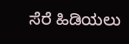ಸೆರೆ ಹಿಡಿಯಲು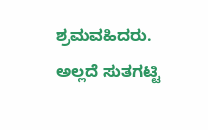ಶ್ರಮವಹಿದರು. ಅಲ್ಲದೆ ಸುತಗಟ್ಟಿ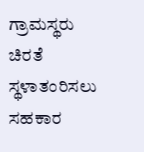ಗ್ರಾಮಸ್ಥರು ಚಿರತೆ ಸ್ಥಳಾತಂರಿಸಲು ಸಹಕಾರ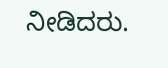ನೀಡಿದರು.